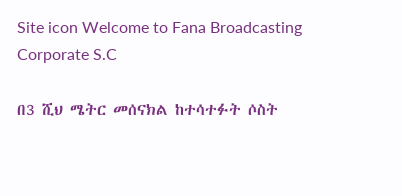Site icon Welcome to Fana Broadcasting Corporate S.C

በ3 ሺህ ሜትር መሰናክል ከተሳተፉት ሶስት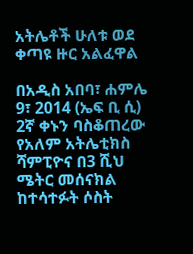አትሌቶች ሁለቱ ወደ ቀጣዩ ዙር አልፈዋል

በአዲስ አበባ፣ ሐምሌ 9፣ 2014 (ኤፍ ቢ ሲ) 2ኛ ቀኑን ባስቆጠረው የአለም አትሌቲክስ ሻምፒዮና በ3 ሺህ ሜትር መሰናክል ከተሳተፉት ሶስት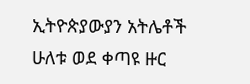ኢትዮጵያውያን አትሌቶች ሁለቱ ወደ ቀጣዩ ዙር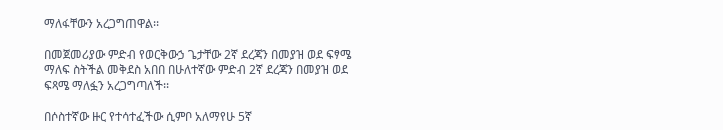ማለፋቸውን አረጋግጠዋል፡፡

በመጀመሪያው ምድብ የወርቅውኃ ጌታቸው 2ኛ ደረጃን በመያዝ ወደ ፍፃሜ ማለፍ ስትችል መቅደስ አበበ በሁለተኛው ምድብ 2ኛ ደረጃን በመያዝ ወደ ፍጻሜ ማለፏን አረጋግጣለች፡፡

በሶስተኛው ዙር የተሳተፈችው ሲምቦ አለማየሁ 5ኛ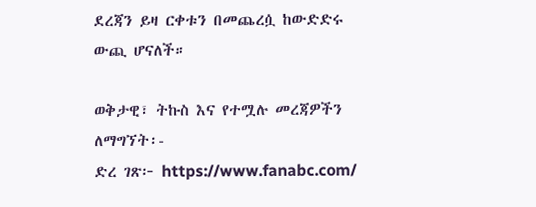ደረጃን ይዛ ርቀቱን በመጨረሷ ከውድድሩ ውጪ ሆናለች።

ወቅታዊ፣ ትኩስ እና የተሟሉ መረጃዎችን ለማግኘት፡-
ድረ ገጽ፦ https://www.fanabc.com/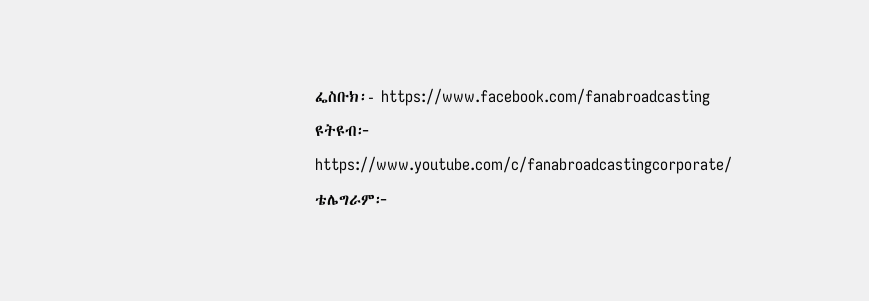ፌስቡክ፡- https://www.facebook.com/fanabroadcasting
ዩትዩብ፦ https://www.youtube.com/c/fanabroadcastingcorporate/
ቴሌግራም፦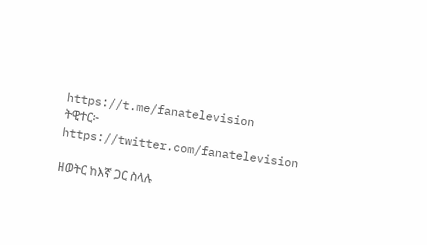https://t.me/fanatelevision
ትዊተር፦ https://twitter.com/fanatelevision

ዘወትር ከእኛ ጋር ስላሉ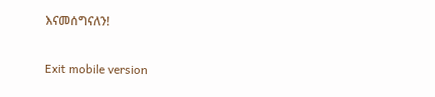እናመሰግናለን!

Exit mobile version